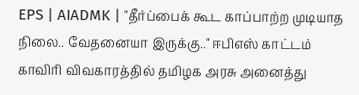EPS | AIADMK | "தீர்ப்பைக் கூட காப்பாற்ற முடியாத நிலை.. வேதனையா இருக்கு.." ஈபிஎஸ் காட்டம்
காவிரி விவகாரத்தில் தமிழக அரசு அனைத்து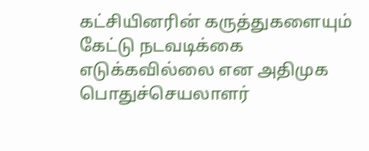கட்சியினரின் கருத்துகளையும் கேட்டு நடவடிக்கை எடுக்கவில்லை என அதிமுக பொதுச்செயலாளர்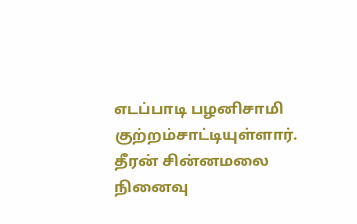எடப்பாடி பழனிசாமி குற்றம்சாட்டியுள்ளார். தீரன் சின்னமலை நினைவு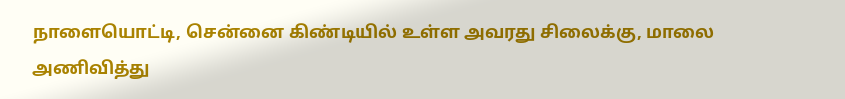நாளையொட்டி, சென்னை கிண்டியில் உள்ள அவரது சிலைக்கு, மாலை அணிவித்து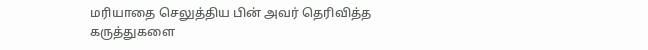மரியாதை செலுத்திய பின் அவர் தெரிவித்த கருத்துகளை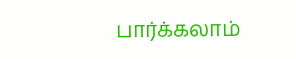பார்க்கலாம்